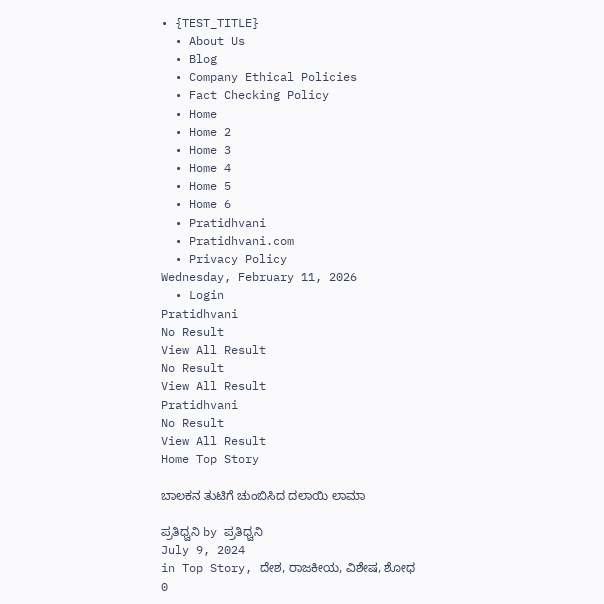• {TEST_TITLE}
  • About Us
  • Blog
  • Company Ethical Policies
  • Fact Checking Policy
  • Home
  • Home 2
  • Home 3
  • Home 4
  • Home 5
  • Home 6
  • Pratidhvani
  • Pratidhvani.com
  • Privacy Policy
Wednesday, February 11, 2026
  • Login
Pratidhvani
No Result
View All Result
No Result
View All Result
Pratidhvani
No Result
View All Result
Home Top Story

ಬಾಲಕನ ತುಟಿಗೆ ಚುಂಬಿಸಿದ ದಲಾಯಿ ಲಾಮಾ

ಪ್ರತಿಧ್ವನಿ by ಪ್ರತಿಧ್ವನಿ
July 9, 2024
in Top Story, ದೇಶ, ರಾಜಕೀಯ, ವಿಶೇಷ, ಶೋಧ
0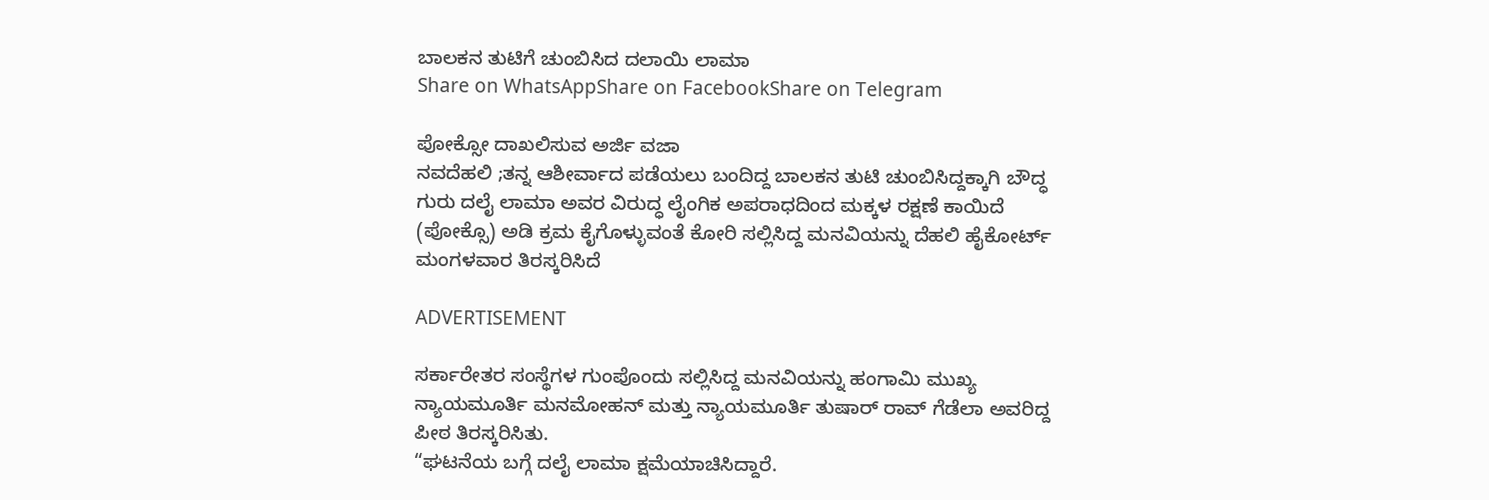ಬಾಲಕನ ತುಟಿಗೆ ಚುಂಬಿಸಿದ ದಲಾಯಿ ಲಾಮಾ
Share on WhatsAppShare on FacebookShare on Telegram

ಪೋಕ್ಸೋ ದಾಖಲಿಸುವ ಅರ್ಜಿ ವಜಾ
ನವದೆಹಲಿ ;ತನ್ನ ಆಶೀರ್ವಾದ ಪಡೆಯಲು ಬಂದಿದ್ದ ಬಾಲಕನ ತುಟಿ ಚುಂಬಿಸಿದ್ದಕ್ಕಾಗಿ ಬೌದ್ಧ ಗುರು ದಲೈ ಲಾಮಾ ಅವರ ವಿರುದ್ಧ ಲೈಂಗಿಕ ಅಪರಾಧದಿಂದ ಮಕ್ಕಳ ರಕ್ಷಣೆ ಕಾಯಿದೆ (ಪೋಕ್ಸೊ) ಅಡಿ ಕ್ರಮ ಕೈಗೊಳ್ಳುವಂತೆ ಕೋರಿ ಸಲ್ಲಿಸಿದ್ದ ಮನವಿಯನ್ನು ದೆಹಲಿ ಹೈಕೋರ್ಟ್‌ ಮಂಗಳವಾರ ತಿರಸ್ಕರಿಸಿದೆ

ADVERTISEMENT

ಸರ್ಕಾರೇತರ ಸಂಸ್ಥೆಗಳ ಗುಂಪೊಂದು ಸಲ್ಲಿಸಿದ್ದ ಮನವಿಯನ್ನು ಹಂಗಾಮಿ ಮುಖ್ಯ ನ್ಯಾಯಮೂರ್ತಿ ಮನಮೋಹನ್ ಮತ್ತು ನ್ಯಾಯಮೂರ್ತಿ ತುಷಾರ್ ರಾವ್ ಗೆಡೆಲಾ ಅವರಿದ್ದ ಪೀಠ ತಿರಸ್ಕರಿಸಿತು.
“ಘಟನೆಯ ಬಗ್ಗೆ ದಲೈ ಲಾಮಾ ಕ್ಷಮೆಯಾಚಿಸಿದ್ದಾರೆ.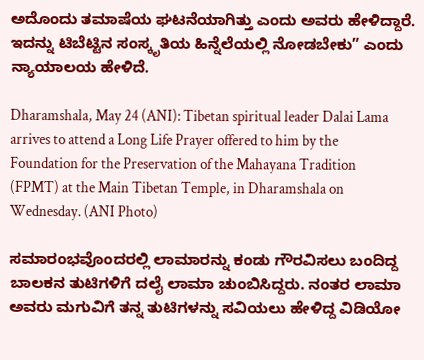ಅದೊಂದು ತಮಾಷೆಯ ಘಟನೆಯಾಗಿತ್ತು ಎಂದು ಅವರು ಹೇಳಿದ್ದಾರೆ. ಇದನ್ನು ಟಿಬೆಟ್ಟಿನ ಸಂಸ್ಕೃತಿಯ ಹಿನ್ನೆಲೆಯಲ್ಲಿ ನೋಡಬೇಕು” ಎಂದು ನ್ಯಾಯಾಲಯ ಹೇಳಿದೆ.

Dharamshala, May 24 (ANI): Tibetan spiritual leader Dalai Lama arrives to attend a Long Life Prayer offered to him by the Foundation for the Preservation of the Mahayana Tradition (FPMT) at the Main Tibetan Temple, in Dharamshala on Wednesday. (ANI Photo)

ಸಮಾರಂಭವೊಂದರಲ್ಲಿ ಲಾಮಾರನ್ನು ಕಂಡು ಗೌರವಿಸಲು ಬಂದಿದ್ದ ಬಾಲಕನ ತುಟಿಗಳಿಗೆ ದಲೈ ಲಾಮಾ ಚುಂಬಿಸಿದ್ದರು. ನಂತರ ಲಾಮಾ ಅವರು ಮಗುವಿಗೆ ತನ್ನ ತುಟಿಗಳನ್ನು ಸವಿಯಲು ಹೇಳಿದ್ದ ವಿಡಿಯೋ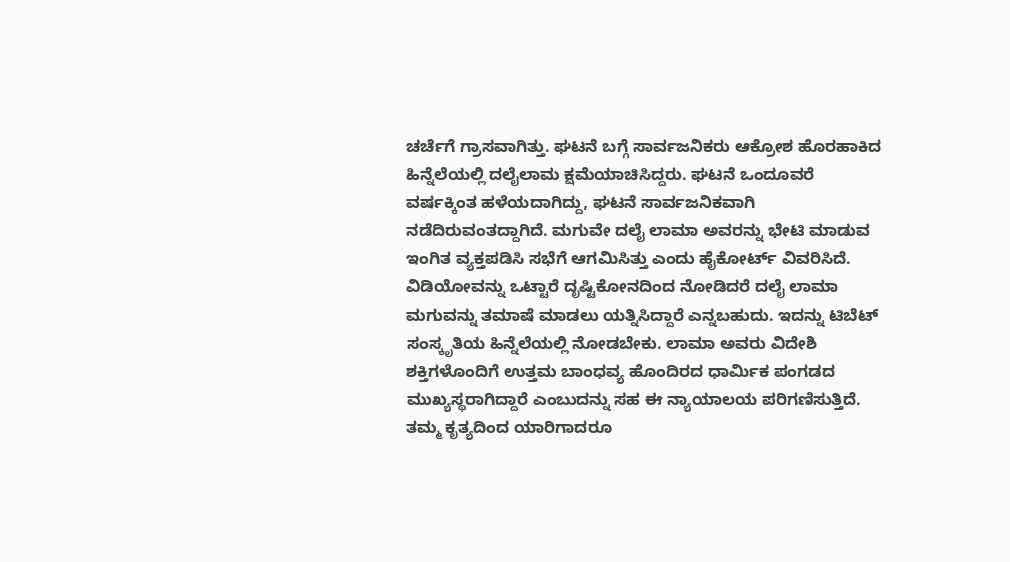ಚರ್ಚೆಗೆ ಗ್ರಾಸವಾಗಿತ್ತು. ಘಟನೆ ಬಗ್ಗೆ ಸಾರ್ವಜನಿಕರು ಆಕ್ರೋಶ ಹೊರಹಾಕಿದ ಹಿನ್ನೆಲೆಯಲ್ಲಿ ದಲೈಲಾಮ ಕ್ಷಮೆಯಾಚಿಸಿದ್ದರು. ಘಟನೆ ಒಂದೂವರೆ ವರ್ಷಕ್ಕಿಂತ ಹಳೆಯದಾಗಿದ್ದು, ಘಟನೆ ಸಾರ್ವಜನಿಕವಾಗಿ ನಡೆದಿರುವಂತದ್ದಾಗಿದೆ. ಮಗುವೇ ದಲೈ ಲಾಮಾ ಅವರನ್ನು ಭೇಟಿ ಮಾಡುವ ಇಂಗಿತ ವ್ಯಕ್ತಪಡಿಸಿ ಸಭೆಗೆ ಆಗಮಿಸಿತ್ತು ಎಂದು ಹೈಕೋರ್ಟ್‌ ವಿವರಿಸಿದೆ.
ವಿಡಿಯೋವನ್ನು ಒಟ್ಟಾರೆ ದೃಷ್ಟಿಕೋನದಿಂದ ನೋಡಿದರೆ ದಲೈ ಲಾಮಾ ಮಗುವನ್ನು ತಮಾಷೆ ಮಾಡಲು ಯತ್ನಿಸಿದ್ದಾರೆ ಎನ್ನಬಹುದು. ಇದನ್ನು ಟಿಬೆಟ್‌ ಸಂಸ್ಕೃತಿಯ ಹಿನ್ನೆಲೆಯಲ್ಲಿ ನೋಡಬೇಕು. ಲಾಮಾ ಅವರು ವಿದೇಶಿ ಶಕ್ತಿಗಳೊಂದಿಗೆ ಉತ್ತಮ ಬಾಂಧವ್ಯ ಹೊಂದಿರದ ಧಾರ್ಮಿಕ ಪಂಗಡದ ಮುಖ್ಯಸ್ಥರಾಗಿದ್ದಾರೆ ಎಂಬುದನ್ನು ಸಹ ಈ ನ್ಯಾಯಾಲಯ ಪರಿಗಣಿಸುತ್ತಿದೆ. ತಮ್ಮ ಕೃತ್ಯದಿಂದ ಯಾರಿಗಾದರೂ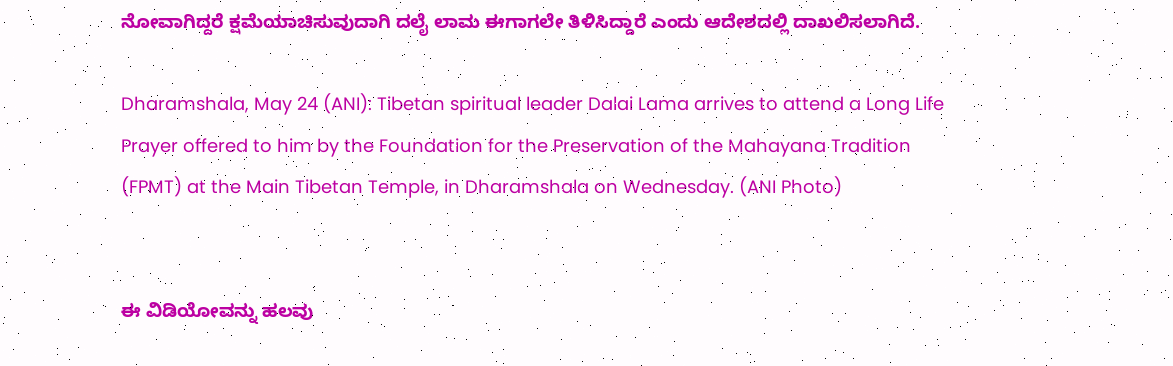ನೋವಾಗಿದ್ದರೆ ಕ್ಷಮೆಯಾಚಿಸುವುದಾಗಿ ದಲೈ ಲಾಮ ಈಗಾಗಲೇ ತಿಳಿಸಿದ್ದಾರೆ ಎಂದು ಆದೇಶದಲ್ಲಿ ದಾಖಲಿಸಲಾಗಿದೆ.

Dharamshala, May 24 (ANI): Tibetan spiritual leader Dalai Lama arrives to attend a Long Life Prayer offered to him by the Foundation for the Preservation of the Mahayana Tradition (FPMT) at the Main Tibetan Temple, in Dharamshala on Wednesday. (ANI Photo)


ಈ ವಿಡಿಯೋವನ್ನು ಹಲವು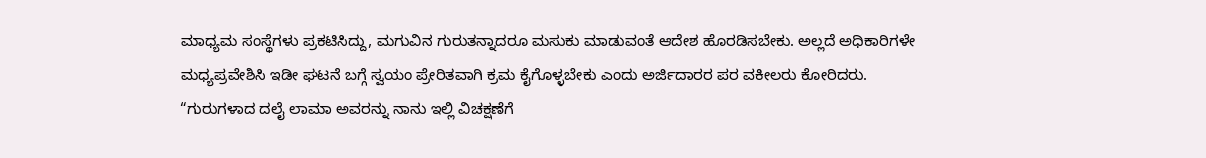ಮಾಧ್ಯಮ ಸಂಸ್ಥೆಗಳು ಪ್ರಕಟಿಸಿದ್ದು, ಮಗುವಿನ ಗುರುತನ್ನಾದರೂ ಮಸುಕು ಮಾಡುವಂತೆ ಆದೇಶ ಹೊರಡಿಸಬೇಕು. ಅಲ್ಲದೆ ಅಧಿಕಾರಿಗಳೇ ಮಧ್ಯಪ್ರವೇಶಿಸಿ ಇಡೀ ಘಟನೆ ಬಗ್ಗೆ ಸ್ವಯಂ ಪ್ರೇರಿತವಾಗಿ ಕ್ರಮ ಕೈಗೊಳ್ಳಬೇಕು ಎಂದು ಅರ್ಜಿದಾರರ ಪರ ವಕೀಲರು ಕೋರಿದರು.
“ಗುರುಗಳಾದ ದಲೈ ಲಾಮಾ ಅವರನ್ನು ನಾನು ಇಲ್ಲಿ ವಿಚಕ್ಷಣೆಗೆ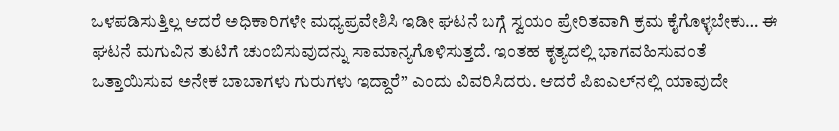ಒಳಪಡಿಸುತ್ತಿಲ್ಲ ಆದರೆ ಅಧಿಕಾರಿಗಳೇ ಮಧ್ಯಪ್ರವೇಶಿಸಿ ಇಡೀ ಘಟನೆ ಬಗ್ಗೆ ಸ್ವಯಂ ಪ್ರೇರಿತವಾಗಿ ಕ್ರಮ ಕೈಗೊಳ್ಳಬೇಕು… ಈ ಘಟನೆ ಮಗುವಿನ ತುಟಿಗೆ ಚುಂಬಿಸುವುದನ್ನು ಸಾಮಾನ್ಯಗೊಳಿಸುತ್ತದೆ. ಇಂತಹ ಕೃತ್ಯದಲ್ಲಿ ಭಾಗವಹಿಸುವಂತೆ ಒತ್ತಾಯಿಸುವ ಅನೇಕ ಬಾಬಾಗಳು ಗುರುಗಳು ಇದ್ದಾರೆ” ಎಂದು ವಿವರಿಸಿದರು. ಆದರೆ ಪಿಐಎಲ್‌ನಲ್ಲಿ ಯಾವುದೇ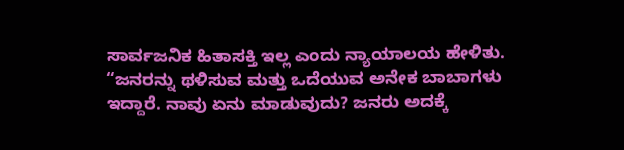ಸಾರ್ವಜನಿಕ ಹಿತಾಸಕ್ತಿ ಇಲ್ಲ ಎಂದು ನ್ಯಾಯಾಲಯ ಹೇಳಿತು.
“ಜನರನ್ನು ಥಳಿಸುವ ಮತ್ತು ಒದೆಯುವ ಅನೇಕ ಬಾಬಾಗಳು ಇದ್ದಾರೆ. ನಾವು ಏನು ಮಾಡುವುದು? ಜನರು ಅದಕ್ಕೆ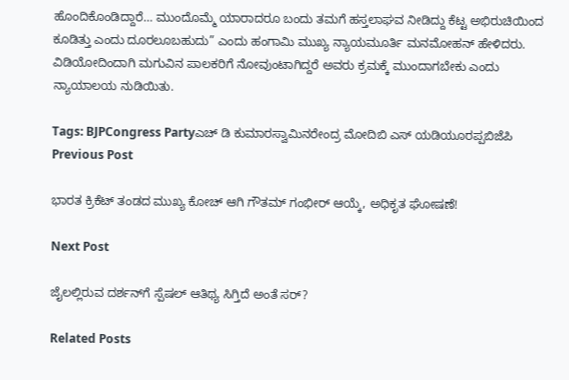ಹೊಂದಿಕೊಂಡಿದ್ದಾರೆ… ಮುಂದೊಮ್ಮೆ ಯಾರಾದರೂ ಬಂದು ತಮಗೆ ಹಸ್ತಲಾಘವ ನೀಡಿದ್ದು ಕೆಟ್ಟ ಅಭಿರುಚಿಯಿಂದ ಕೂಡಿತ್ತು ಎಂದು ದೂರಲೂಬಹುದು” ಎಂದು ಹಂಗಾಮಿ ಮುಖ್ಯ ನ್ಯಾಯಮೂರ್ತಿ ಮನಮೋಹನ್ ಹೇಳಿದರು. ವಿಡಿಯೋದಿಂದಾಗಿ ಮಗುವಿನ ಪಾಲಕರಿಗೆ ನೋವುಂಟಾಗಿದ್ದರೆ ಅವರು ಕ್ರಮಕ್ಕೆ ಮುಂದಾಗಬೇಕು ಎಂದು ನ್ಯಾಯಾಲಯ ನುಡಿಯಿತು.

Tags: BJPCongress Partyಎಚ್ ಡಿ ಕುಮಾರಸ್ವಾಮಿನರೇಂದ್ರ ಮೋದಿಬಿ ಎಸ್ ಯಡಿಯೂರಪ್ಪಬಿಜೆಪಿ
Previous Post

ಭಾರತ ಕ್ರಿಕೆಟ್ ತಂಡದ ಮುಖ್ಯ ಕೋಚ್ ಆಗಿ ಗೌತಮ್ ಗಂಭೀರ್ ಆಯ್ಕೆ, ಅಧಿಕೃತ ಘೋಷಣೆ!

Next Post

ಜೈಲಲ್ಲಿರುವ ದರ್ಶನ್‌ಗೆ ಸ್ಪೆಷಲ್ ಆತಿಥ್ಯ ಸಿಗ್ತಿದೆ ಅಂತೆ ಸರ್?

Related Posts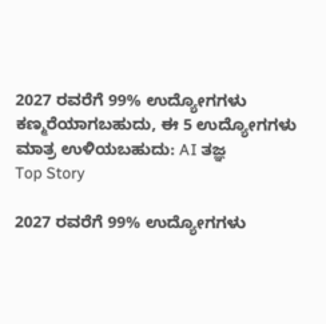2027 ರವರೆಗೆ 99% ಉದ್ಯೋಗಗಳು ಕಣ್ಮರೆಯಾಗಬಹುದು, ಈ 5 ಉದ್ಯೋಗಗಳು ಮಾತ್ರ ಉಳಿಯಬಹುದು: AI ತಜ್ಞ
Top Story

2027 ರವರೆಗೆ 99% ಉದ್ಯೋಗಗಳು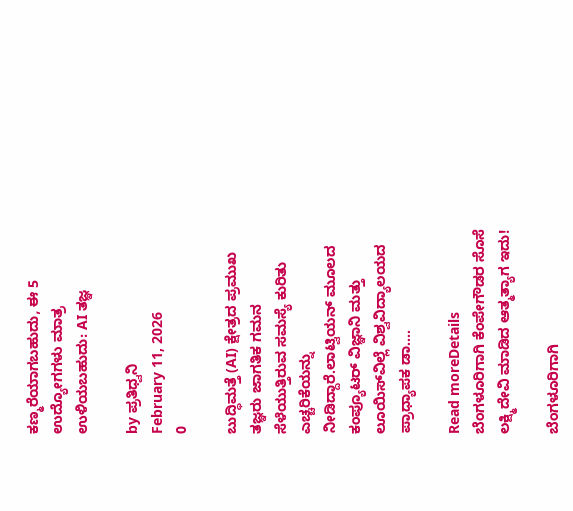ಕಣ್ಮರೆಯಾಗಬಹುದು, ಈ 5 ಉದ್ಯೋಗಗಳು ಮಾತ್ರ ಉಳಿಯಬಹುದು: AI ತಜ್ಞ

by ಪ್ರತಿಧ್ವನಿ
February 11, 2026
0

ಬುದ್ಧಿಮತ್ತೆ (AI) ಕ್ಷೇತ್ರದ ಪ್ರಮುಖ ತಜ್ಞರು ಜಾಗತಿಕ ಗಮನ ಸೆಳೆಯುತ್ತಿರುವ ಸಮಸ್ಯೆ ಕುರಿತು ಎಚ್ಚರಿಕೆಯನ್ನು ನೀಡಿದ್ದಾರೆ.ಲಾಟ್ವಿಯನ್ ಮೂಲದ ಕಂಪ್ಯೂಟರ್ ವಿಜ್ಞಾನಿ ಮತ್ತು ಲೂಯಿಸ್‌ವಿಲ್ಲೆ ವಿಶ್ವವಿದ್ಯಾಲಯದ ಪ್ರಾಧ್ಯಾಪಕ ಡಾ....

Read moreDetails
ಬೆಂಗಳೂರಿಗಾಗಿ ಕೆಂಪೇಗೌಡರ ಸೊಸೆ‌ ಲಕ್ಷ್ಮಿದೇವಿ ಮಾಡಿದ ಆತ್ಮತ್ಯಾಗ ಇದು!

ಬೆಂಗಳೂರಿಗಾಗಿ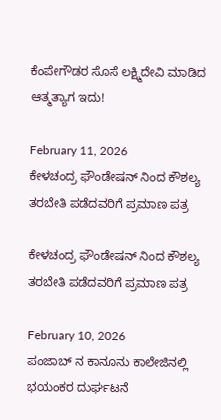ಕೆಂಪೇಗೌಡರ ಸೊಸೆ‌ ಲಕ್ಷ್ಮಿದೇವಿ ಮಾಡಿದ ಆತ್ಮತ್ಯಾಗ ಇದು!

February 11, 2026
ಕೇಳಚಂದ್ರ ಫೌಂಡೇಷನ್‌ ನಿಂದ ಕೌಶಲ್ಯ ತರಬೇತಿ ಪಡೆದವರಿಗೆ ಪ್ರಮಾಣ ಪತ್ರ

ಕೇಳಚಂದ್ರ ಫೌಂಡೇಷನ್‌ ನಿಂದ ಕೌಶಲ್ಯ ತರಬೇತಿ ಪಡೆದವರಿಗೆ ಪ್ರಮಾಣ ಪತ್ರ

February 10, 2026
ಪಂಜಾಬ್ ನ ಕಾನೂನು ಕಾಲೇಜಿನಲ್ಲಿ ಭಯಂಕರ ದುರ್ಘಟನೆ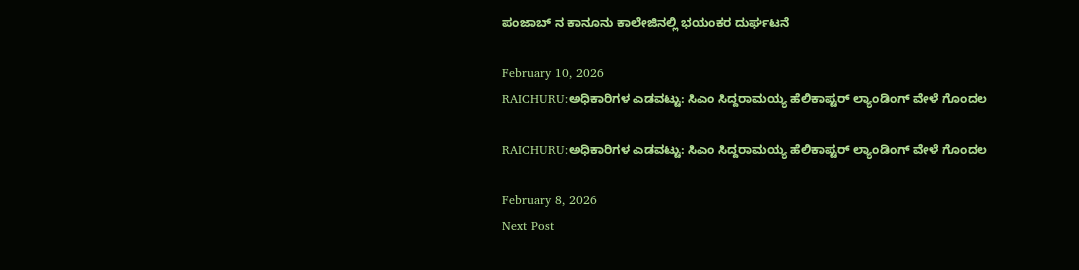ಪಂಜಾಬ್ ನ ಕಾನೂನು ಕಾಲೇಜಿನಲ್ಲಿ ಭಯಂಕರ ದುರ್ಘಟನೆ

February 10, 2026
RAICHURU:ಅಧಿಕಾರಿಗಳ ಎಡವಟ್ಟು: ಸಿಎಂ ಸಿದ್ದರಾಮಯ್ಯ ಹೆಲಿಕಾಪ್ಟರ್ ಲ್ಯಾಂಡಿಂಗ್ ವೇಳೆ ಗೊಂದಲ

RAICHURU:ಅಧಿಕಾರಿಗಳ ಎಡವಟ್ಟು: ಸಿಎಂ ಸಿದ್ದರಾಮಯ್ಯ ಹೆಲಿಕಾಪ್ಟರ್ ಲ್ಯಾಂಡಿಂಗ್ ವೇಳೆ ಗೊಂದಲ

February 8, 2026
Next Post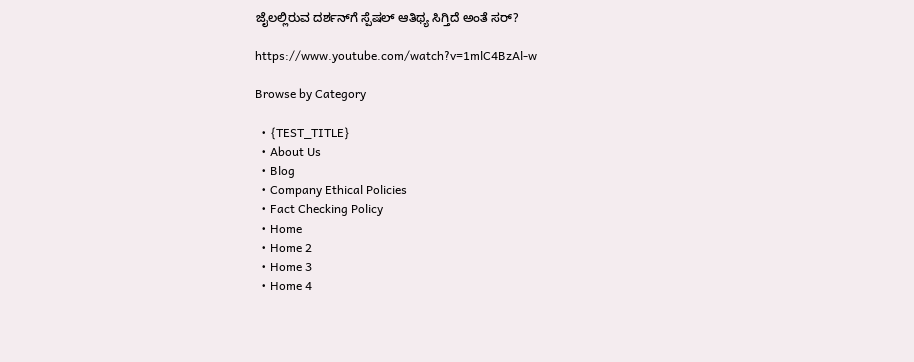ಜೈಲಲ್ಲಿರುವ ದರ್ಶನ್‌ಗೆ ಸ್ಪೆಷಲ್ ಆತಿಥ್ಯ ಸಿಗ್ತಿದೆ ಅಂತೆ ಸರ್?

https://www.youtube.com/watch?v=1mlC4BzAl-w

Browse by Category

  • {TEST_TITLE}
  • About Us
  • Blog
  • Company Ethical Policies
  • Fact Checking Policy
  • Home
  • Home 2
  • Home 3
  • Home 4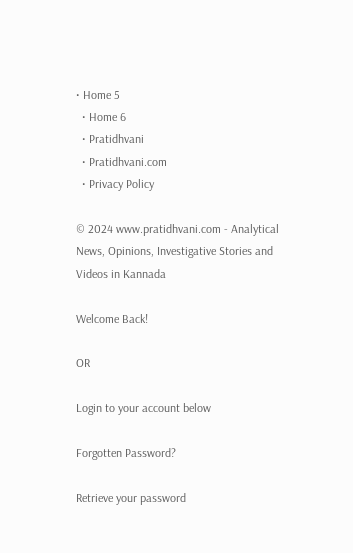• Home 5
  • Home 6
  • Pratidhvani
  • Pratidhvani.com
  • Privacy Policy

© 2024 www.pratidhvani.com - Analytical News, Opinions, Investigative Stories and Videos in Kannada

Welcome Back!

OR

Login to your account below

Forgotten Password?

Retrieve your password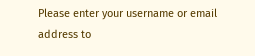Please enter your username or email address to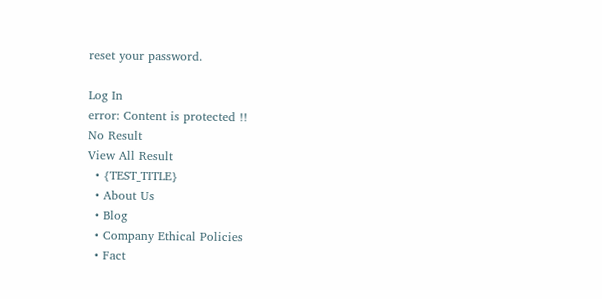reset your password.

Log In
error: Content is protected !!
No Result
View All Result
  • {TEST_TITLE}
  • About Us
  • Blog
  • Company Ethical Policies
  • Fact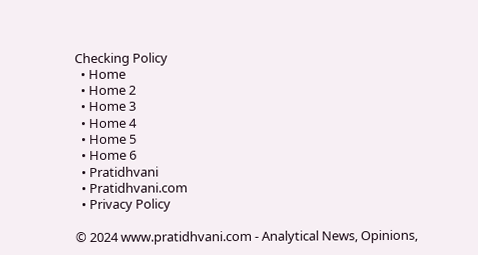Checking Policy
  • Home
  • Home 2
  • Home 3
  • Home 4
  • Home 5
  • Home 6
  • Pratidhvani
  • Pratidhvani.com
  • Privacy Policy

© 2024 www.pratidhvani.com - Analytical News, Opinions,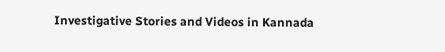Investigative Stories and Videos in Kannada